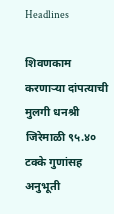Headlines

शिवणकाम करणाऱ्या दांपत्याची मुलगी धनश्री जिरेमाळी ९५.४० टक्के गुणांसह अनुभूती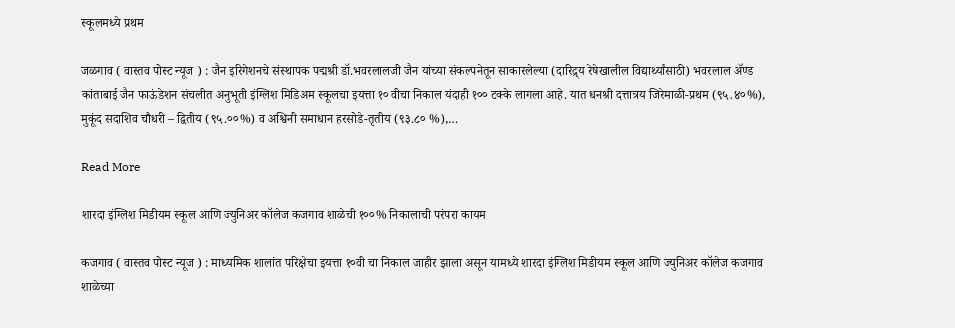स्कूलमध्ये प्रथम

जळगाव ( वास्तव पोस्ट न्यूज ) : जैन इरिगेशनचे संस्थापक पद्मश्री डॉ.भवरलालजी जैन यांच्या संकल्पनेतून साकारलेल्या (दारिद्र्य रेषेखालील विद्यार्थ्यांसाठी) भवरलाल ॲण्ड कांताबाई जैन फाऊंडेशन संचलीत अनुभूती इंग्लिश मिडिअम स्कूलचा इयत्ता १० वीचा निकाल यंदाही १०० टक्के लागला आहे. यात धनश्री दत्तात्रय जिरेमाळी-प्रथम (९५.४०%), मुकूंद सदाशिव चौधरी – द्वितीय (९५.००%) व अश्विनी समाधान हरसोडे-तृतीय (९३.८० %),…

Read More

शारदा इंग्लिश मिडीयम स्कूल आणि ज्युनिअर कॉलेज कजगाव शाळेची १००% निकालाची परंपरा कायम

कजगाव ( वास्तव पोस्ट न्यूज ) : माध्यमिक शालांत परिक्षेचा इयत्ता १०वी चा निकाल जाहीर झाला असून यामध्ये शारदा इंग्लिश मिडीयम स्कूल आणि ज्युनिअर कॉलेज कजगाव शाळेच्या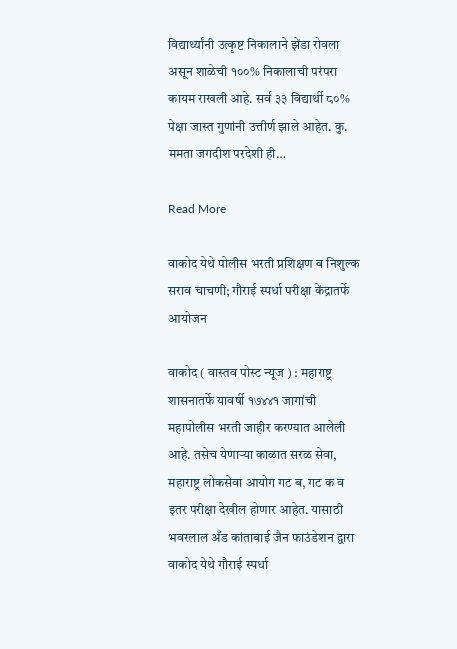विद्यार्थ्यांनी उत्कृष्ट निकालाने झेंडा रोवला असून शाळेची १००% निकालाची परंपरा कायम राखली आहे. सर्व ३३ विद्यार्थी ८०% पेक्षा जास्त गुणांनी उत्तीर्ण झाले आहेत. कु. ममता जगदीश परदेशी ही…

Read More

वाकोद येथे पोलीस भरती प्रशिक्षण व निशुल्क सराव चाचणी; गौराई स्पर्धा परीक्षा केंद्रातर्फे आयोजन

वाकोद ( वास्तव पोस्ट न्यूज ) : महाराष्ट्र शासनातर्फे यावर्षी १७४४१ जागांची महापोलीस भरती जाहीर करण्यात आलेली आहे. तसेच येणाऱ्या काळात सरळ सेवा, महाराष्ट्र लोकसेवा आयोग गट ब, गट क व इतर परीक्षा देखील होणार आहेत. यासाठी भवरलाल अँड कांताबाई जैन फाउंडेशन द्वारा वाकोद येथे गौराई स्पर्धा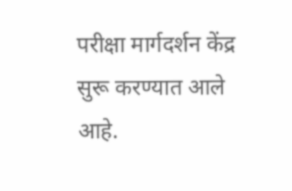परीक्षा मार्गदर्शन केंद्र सुरू करण्यात आले आहे.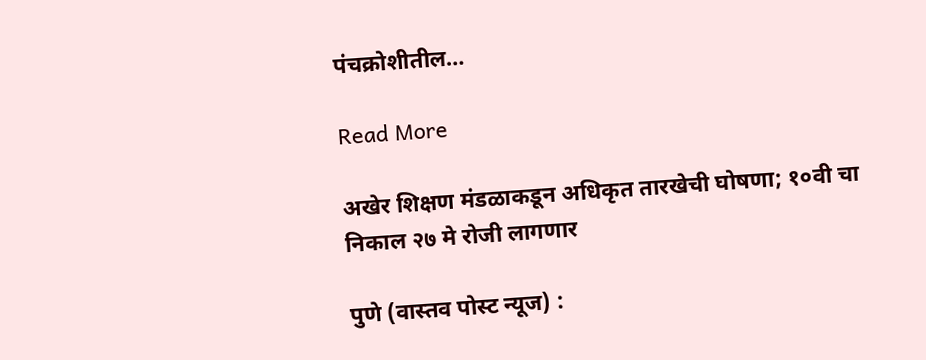पंचक्रोशीतील…

Read More

अखेर शिक्षण मंडळाकडून अधिकृत तारखेची घोषणा; १०वी चा निकाल २७ मे रोजी लागणार

पुणे (वास्तव पोस्ट न्यूज) :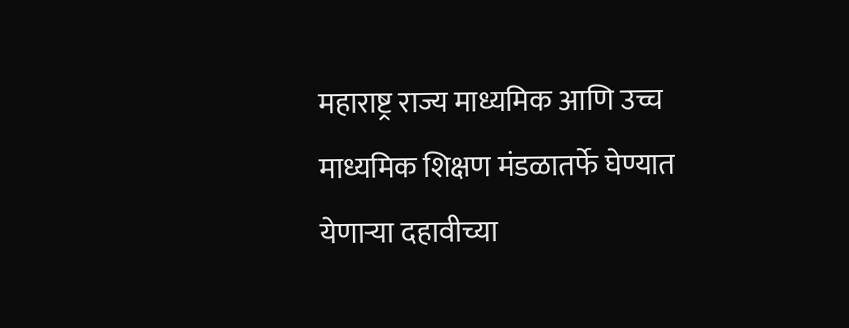महाराष्ट्र राज्य माध्यमिक आणि उच्च माध्यमिक शिक्षण मंडळातर्फे घेण्यात येणाऱ्या दहावीच्या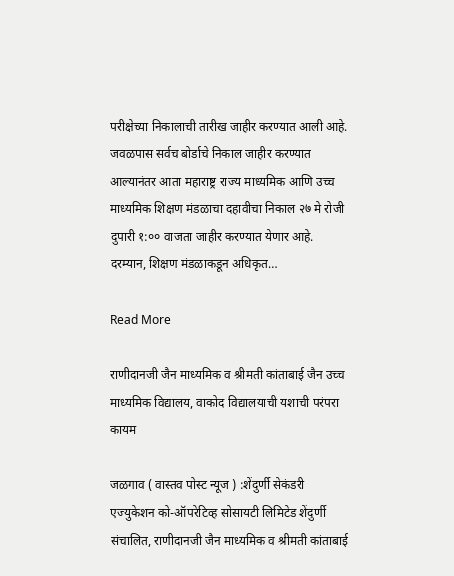परीक्षेच्या निकालाची तारीख जाहीर करण्यात आली आहे. जवळपास सर्वच बोर्डाचे निकाल जाहीर करण्यात आल्यानंतर आता महाराष्ट्र राज्य माध्यमिक आणि उच्च माध्यमिक शिक्षण मंडळाचा दहावीचा निकाल २७ मे रोजी दुपारी १:०० वाजता जाहीर करण्यात येणार आहे. दरम्यान, शिक्षण मंडळाकडून अधिकृत…

Read More

राणीदानजी जैन माध्यमिक व श्रीमती कांताबाई जैन उच्च माध्यमिक विद्यालय, वाकोद विद्यालयाची यशाची परंपरा कायम

जळगाव ( वास्तव पोस्ट न्यूज ) :शेंदुर्णी सेकंडरी एज्युकेशन को-ऑपरेटिव्ह सोसायटी लिमिटेड शेंदुर्णी संचालित, राणीदानजी जैन माध्यमिक व श्रीमती कांताबाई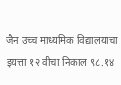जैन उच्च माध्यमिक विद्यालयाचा इयत्ता १२ वीचा निकाल ९८.१४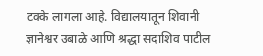टक्के लागला आहे. विद्यालयातून शिवानी ज्ञानेश्वर उबाळे आणि श्रद्धा सदाशिव पाटील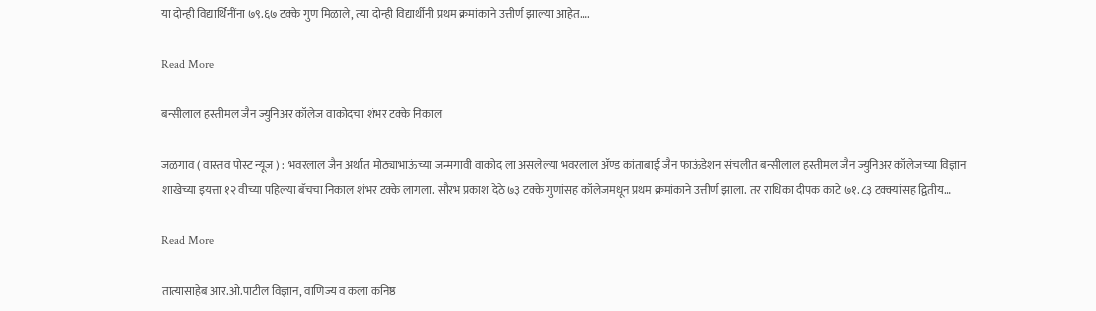या दोन्ही विद्यार्थिनींना ७९.६७ टक्के गुण मिळाले, त्या दोन्ही विद्यार्थीनी प्रथम क्रमांकाने उत्तीर्ण झाल्या आहेत….

Read More

बन्सीलाल हस्तीमल जैन ज्युनिअर कॉलेज वाकोदचा शंभर टक्के निकाल

जळगाव ( वास्तव पोस्ट न्यूज ) : भवरलाल जैन अर्थात मोठ्याभाऊंच्या जन्मगावी वाकोद ला असलेल्या भवरलाल ॲण्ड कांताबाई जैन फाऊंडेशन संचलीत बन्सीलाल हस्तीमल जैन ज्युनिअर कॉलेजच्या विज्ञान शाखेच्या इयत्ता १२ वीच्या पहिल्या बॅचचा निकाल शंभर टक्के लागला. सौरभ प्रकाश देठे ७३ टक्के गुणांसह कॉलेजमधून प्रथम क्रमांकाने उत्तीर्ण झाला. तर राधिका दीपक काटे ७१.८३ टक्क्यांसह द्वितीय…

Read More

तात्यासाहेब आर.ओ.पाटील विज्ञान, वाणिज्य व कला कनिष्ठ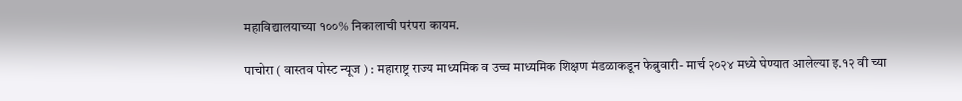महाविद्यालयाच्या १००% निकालाची परंपरा कायम.

पाचोरा ( वास्तव पोस्ट न्यूज ) : महाराष्ट्र राज्य माध्यमिक व उच्च माध्यमिक शिक्षण मंडळाकडून फेब्रुवारी- मार्च २०२४ मध्ये घेण्यात आलेल्या इ.१२ वी च्या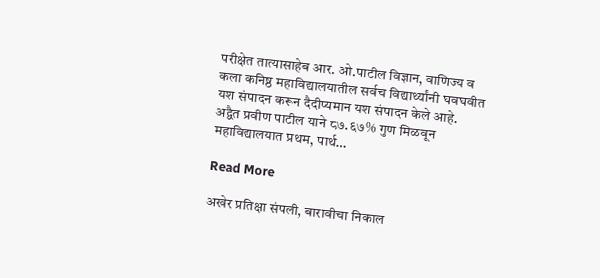परीक्षेत तात्यासाहेब आर. ओ.पाटील विज्ञान, वाणिज्य व कला कनिष्ठ महाविद्यालयातील सर्वच विद्यार्थ्यांनी घवघवीत यश संपादन करून दैदीप्यमान यश संपादन केले आहे. अद्वैत प्रवीण पाटील याने ८७.६७% गुण मिळवून महाविद्यालयात प्रथम, पार्थ…

Read More

अखेर प्रतिक्षा संपली, बारावीचा निकाल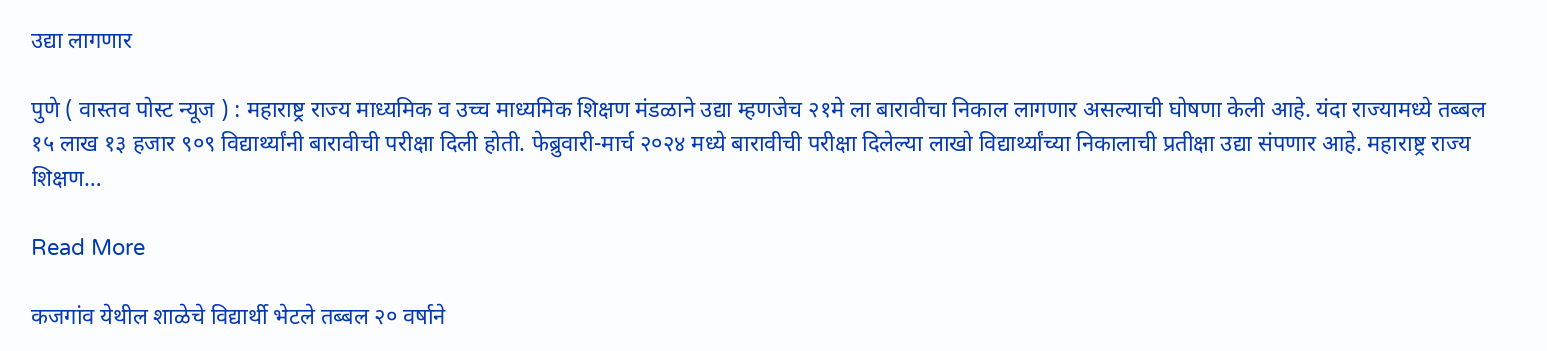उद्या लागणार

पुणे ( वास्तव पोस्ट न्यूज ) : महाराष्ट्र राज्य माध्यमिक व उच्च माध्यमिक शिक्षण मंडळाने उद्या म्हणजेच २१मे ला बारावीचा निकाल लागणार असल्याची घोषणा केली आहे. यंदा राज्यामध्ये तब्बल १५ लाख १३ हजार ९०९ विद्यार्थ्यांनी बारावीची परीक्षा दिली होती. फेब्रुवारी-मार्च २०२४ मध्ये बारावीची परीक्षा दिलेल्या लाखो विद्यार्थ्यांच्या निकालाची प्रतीक्षा उद्या संपणार आहे. महाराष्ट्र राज्य शिक्षण…

Read More

कजगांव येथील शाळेचे विद्यार्थी भेटले तब्बल २० वर्षाने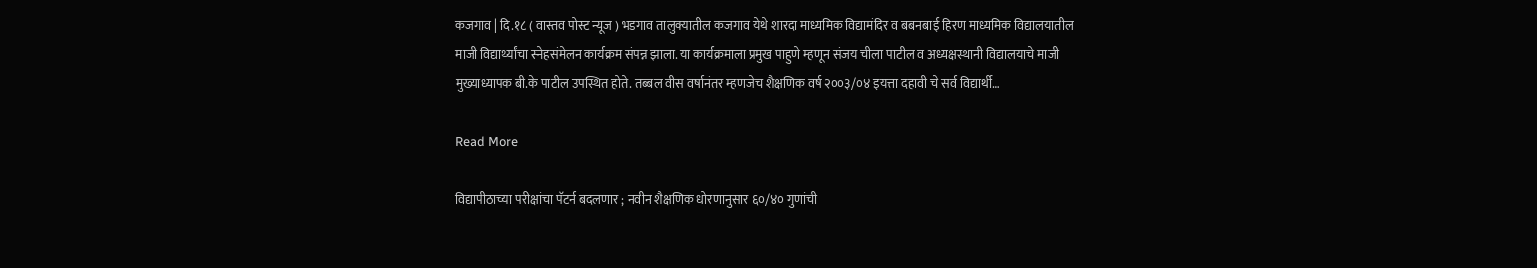कजगाव | दि.१८ ( वास्तव पोस्ट न्यूज ) भडगाव तालुक्यातील कजगाव येथे शारदा माध्यमिक विद्यामंदिर व बबनबाई हिरण माध्यमिक विद्यालयातील माजी विद्यार्थ्यांचा स्नेहसंमेलन कार्यक्रम संपन्न झाला. या कार्यक्रमाला प्रमुख पाहुणे म्हणून संजय चीला पाटील व अध्यक्षस्थानी विद्यालयाचे माजी मुख्याध्यापक बी.के पाटील उपस्थित होते. तब्बल वीस वर्षानंतर म्हणजेच शैक्षणिक वर्ष २००३/०४ इयत्ता दहावी चे सर्व विद्यार्थी…

Read More

विद्यापीठाच्या परीक्षांचा पॅटर्न बदलणार ; नवीन शैक्षणिक धोरणानुसार ६०/४० गुणांची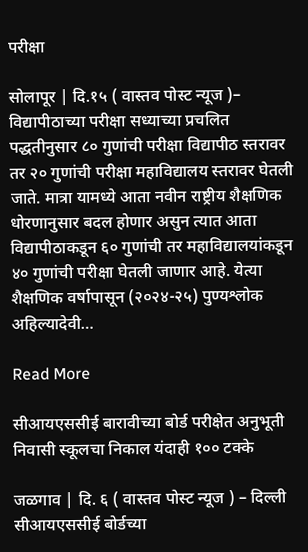परीक्षा

सोलापूर | दि.१५ ( वास्तव पोस्ट न्यूज )– विद्यापीठाच्या परीक्षा सध्याच्या प्रचलित पद्धतीनुसार ८० गुणांची परीक्षा विद्यापीठ स्तरावर तर २० गुणांची परीक्षा महाविद्यालय स्तरावर घेतली जाते. मात्रा यामध्ये आता नवीन राष्ट्रीय शैक्षणिक धोरणानुसार बदल होणार असुन त्यात आता विद्यापीठाकडून ६० गुणांची तर महाविद्यालयांकडून ४० गुणांची परीक्षा घेतली जाणार आहे. येत्या शैक्षणिक वर्षापासून (२०२४-२५) पुण्यश्लोक अहिल्यादेवी…

Read More

सीआयएससीई बारावीच्या बोर्ड परीक्षेत अनुभूती निवासी स्कूलचा निकाल यंदाही १०० टक्के

जळगाव | दि. ६ ( वास्तव पोस्ट न्यूज ) – दिल्ली सीआयएससीई बोर्डच्या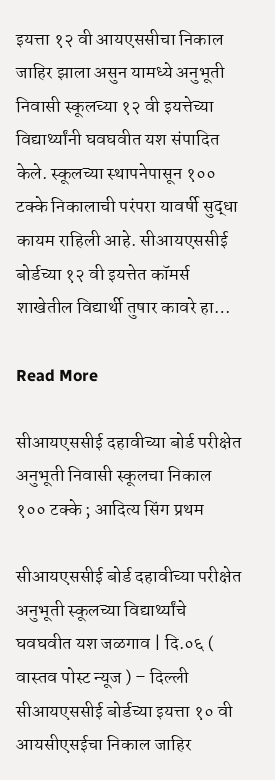इयत्ता १२ वी आयएससीचा निकाल जाहिर झाला असुन यामध्ये अनुभूती निवासी स्कूलच्या १२ वी इयत्तेच्या विद्यार्थ्यांनी घवघवीत यश संपादित केले. स्कूलच्या स्थापनेपासून १०० टक्के निकालाची परंपरा यावर्षी सुद्धा कायम राहिली आहे. सीआयएससीई बोर्डच्या १२ वी इयत्तेत कॉमर्स शाखेतील विद्यार्थी तुषार कावरे हा…

Read More

सीआयएससीई दहावीच्या बोर्ड परीक्षेत अनुभूती निवासी स्कूलचा निकाल १०० टक्के ; आदित्य सिंग प्रथम

सीआयएससीई बोर्ड दहावीच्या परीक्षेत अनुभूती स्कूलच्या विद्यार्थ्यांचे घवघवीत यश जळगाव | दि.०६ ( वास्तव पोस्ट न्यूज ) – दिल्ली सीआयएससीई बोर्डच्या इयत्ता १० वी आयसीएसईचा निकाल जाहिर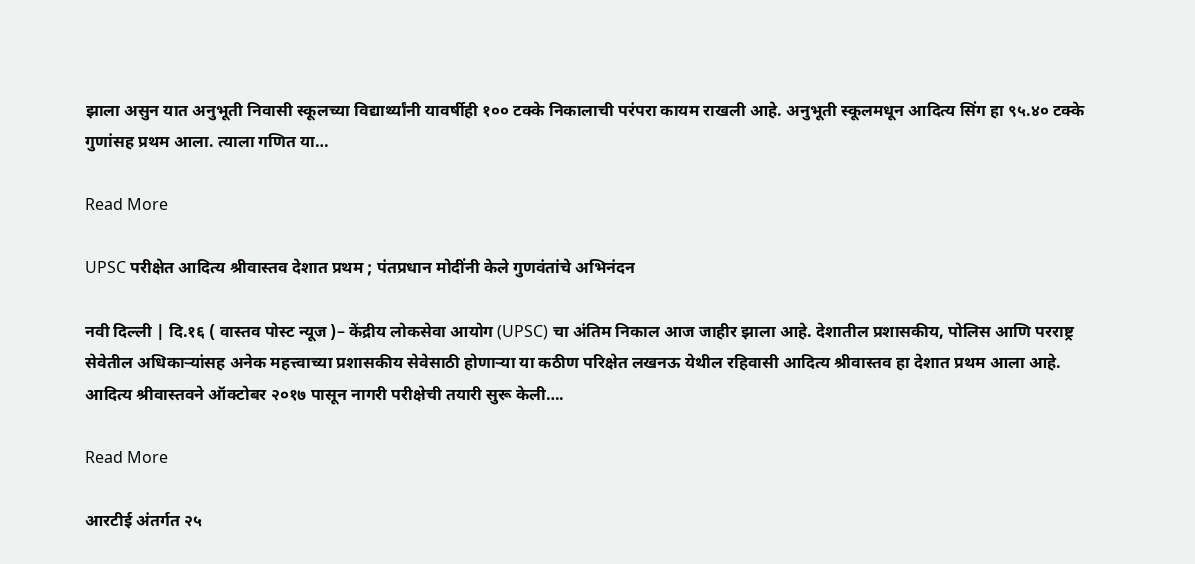झाला असुन यात अनुभूती निवासी स्कूलच्या विद्यार्थ्यांनी यावर्षीही १०० टक्के निकालाची परंपरा कायम राखली आहे. अनुभूती स्कूलमधून आदित्य सिंग हा ९५.४० टक्के गुणांसह प्रथम आला. त्याला गणित या…

Read More

UPSC परीक्षेत आदित्य श्रीवास्तव देशात प्रथम ; पंतप्रधान मोदींनी केले गुणवंतांचे अभिनंदन

नवी दिल्ली | दि.१६ ( वास्तव पोस्ट न्यूज )– केंद्रीय लोकसेवा आयोग (UPSC) चा अंतिम निकाल आज जाहीर झाला आहे. देशातील प्रशासकीय, पोलिस आणि परराष्ट्र सेवेतील अधिकाऱ्यांसह अनेक महत्त्वाच्या प्रशासकीय सेवेसाठी होणाऱ्या या कठीण परिक्षेत लखनऊ येथील रहिवासी आदित्य श्रीवास्तव हा देशात प्रथम आला आहे. आदित्य श्रीवास्तवने ऑक्टोबर २०१७ पासून नागरी परीक्षेची तयारी सुरू केली….

Read More

आरटीई अंतर्गत २५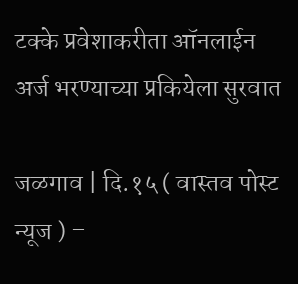टक्के प्रवेशाकरीता ऑनलाईन अर्ज भरण्याच्या प्रकियेला सुरवात

जळगाव | दि.१५ ( वास्तव पोस्ट न्यूज ) –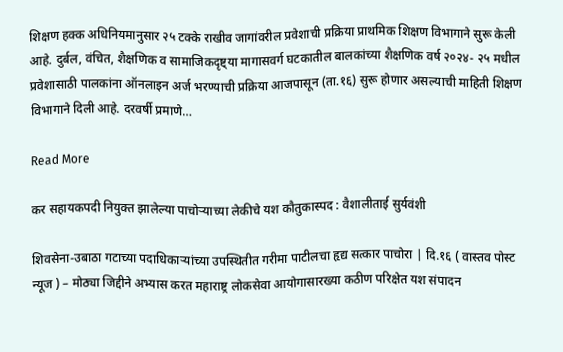शिक्षण हक्क अधिनियमानुसार २५ टक्के राखीव जागांवरील प्रवेशाची प्रक्रिया प्राथमिक शिक्षण विभागाने सुरू केली आहे. दुर्बल, वंचित, शैक्षणिक व सामाजिकदृष्ट्या मागासवर्ग घटकातील बालकांच्या शैक्षणिक वर्ष २०२४- २५ मधील प्रवेशासाठी पालकांना ऑनलाइन अर्ज भरण्याची प्रक्रिया आजपासून (ता.१६) सुरू होणार असल्याची माहिती शिक्षण विभागाने दिली आहे. दरवर्षी प्रमाणे…

Read More

कर सहायकपदी नियुक्त झालेल्या पाचोर्‍याच्या लेकीचे यश कौतुकास्पद : वैशालीताई सुर्यवंशी

शिवसेना-उबाठा गटाच्या पदाधिकार्‍यांच्या उपस्थितीत गरीमा पाटीलचा हृद्य सत्कार पाचोरा | दि.१६ ( वास्तव पोस्ट न्यूज ) – मोठ्या जिद्दीने अभ्यास करत महाराष्ट्र लोकसेवा आयोगासारख्या कठीण परिक्षेत यश संपादन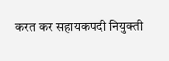करत कर सहायकपदी नियुक्ती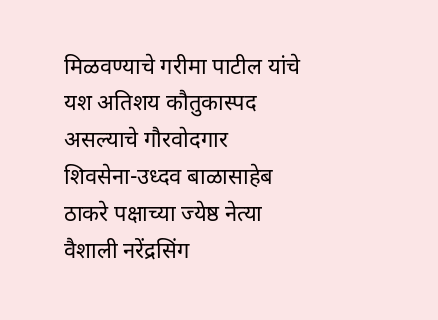मिळवण्याचे गरीमा पाटील यांचे यश अतिशय कौतुकास्पद असल्याचे गौरवोदगार शिवसेना-उध्दव बाळासाहेब ठाकरे पक्षाच्या ज्येष्ठ नेत्या वैशाली नरेंद्रसिंग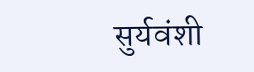सुर्यवंशी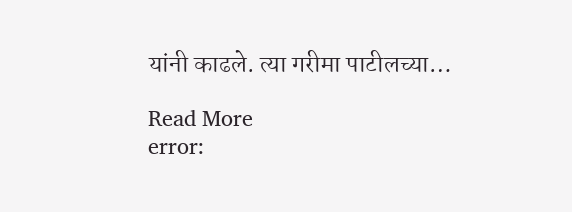यांनी काढले. त्या गरीमा पाटीलच्या…

Read More
error: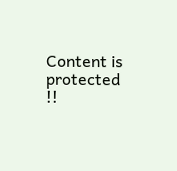Content is protected !!